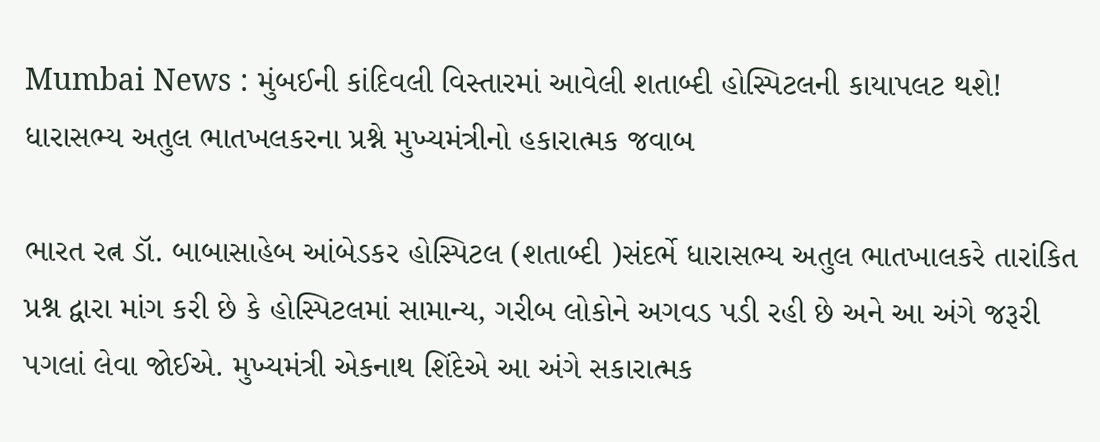Mumbai News : મુંબઈની કાંદિવલી વિસ્તારમાં આવેલી શતાબ્દી હોસ્પિટલની કાયાપલટ થશે! ધારાસભ્ય અતુલ ભાતખલકરના પ્રશ્ને મુખ્યમંત્રીનો હકારાત્મક જવાબ

ભારત રત્ન ડૉ. બાબાસાહેબ આંબેડકર હોસ્પિટલ (શતાબ્દી )સંદર્ભે ધારાસભ્ય અતુલ ભાતખાલકરે તારાંકિત પ્રશ્ન દ્વારા માંગ કરી છે કે હોસ્પિટલમાં સામાન્ય, ગરીબ લોકોને અગવડ પડી રહી છે અને આ અંગે જરૂરી પગલાં લેવા જોઈએ. મુખ્યમંત્રી એકનાથ શિંદેએ આ અંગે સકારાત્મક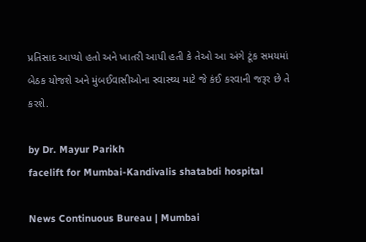પ્રતિસાદ આપ્યો હતો અને ખાતરી આપી હતી કે તેઓ આ અંગે ટૂંક સમયમાં બેઠક યોજશે અને મુંબઈવાસીઓના સ્વાસ્થ્ય માટે જે કંઈ કરવાની જરૂર છે તે કરશે.

by Dr. Mayur Parikh
facelift for Mumbai-Kandivalis shatabdi hospital

News Continuous Bureau | Mumbai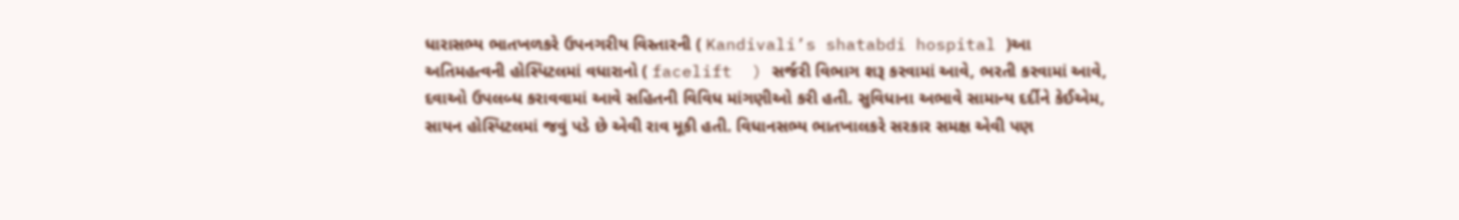ધારાસભ્‍ય ભાતખળકરે ઉપનગરીય વિસ્તારની ( Kandivali’s shatabdi hospital )આ અતિમહત્‍વની હોસ્‍પિટલમાં વધારાનો ( facelift  ) સર્જરી વિભાગ શરૂ કરવામાં આવે, ભરતી કરવામાં આવે, દવાઓ ઉપલબ્ધ કરાવવામાં આવે સહિતની વિવિધ માંગણીઓ કરી હતી. સુવિધાના અભાવે સામાન્ય દર્દીને કેઈએમ, સાયન હોસ્પિટલમાં જવું પડે છે એવી રાવ મૂકી હતી. વિધાનસભ્ય ભાતખાલકરે સરકાર સમક્ષ એવી પણ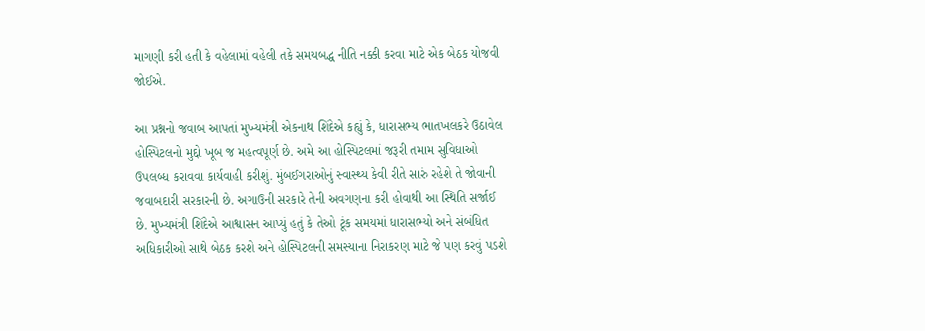માગણી કરી હતી કે વહેલામાં વહેલી તકે સમયબદ્ધ નીતિ નક્કી કરવા માટે એક બેઠક યોજવી જોઈએ.

આ પ્રશ્નનો જવાબ આપતાં મુખ્યમંત્રી એકનાથ શિંદેએ કહ્યું કે, ધારાસભ્ય ભાતખલકરે ઉઠાવેલ હોસ્પિટલનો મુદ્દો ખૂબ જ મહત્વપૂર્ણ છે. અમે આ હોસ્પિટલમાં જરૂરી તમામ સુવિધાઓ ઉપલબ્ધ કરાવવા કાર્યવાહી કરીશું. મુંબઈગરાઓનું સ્વાસ્થ્ય કેવી રીતે સારું રહેશે તે જોવાની જવાબદારી સરકારની છે. અગાઉની સરકારે તેની અવગણના કરી હોવાથી આ સ્થિતિ સર્જાઈ છે. મુખ્યમંત્રી શિંદેએ આશ્વાસન આપ્યું હતું કે તેઓ ટૂંક સમયમાં ધારાસભ્યો અને સંબંધિત અધિકારીઓ સાથે બેઠક કરશે અને હોસ્પિટલની સમસ્યાના નિરાકરણ માટે જે પણ કરવું પડશે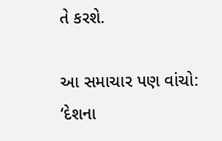તે કરશે.

આ સમાચાર પણ વાંચો: ‘દેશના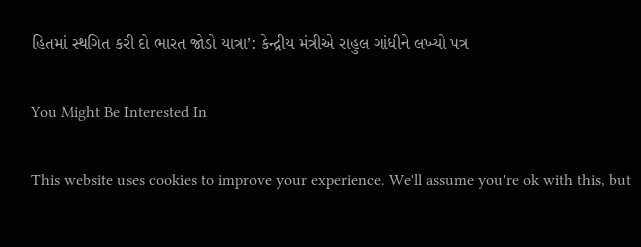હિતમાં સ્થગિત કરી દો ભારત જોડો યાત્રા’: કેન્દ્રીય મંત્રીએ રાહુલ ગાંધીને લખ્યો પત્ર

You Might Be Interested In

This website uses cookies to improve your experience. We'll assume you're ok with this, but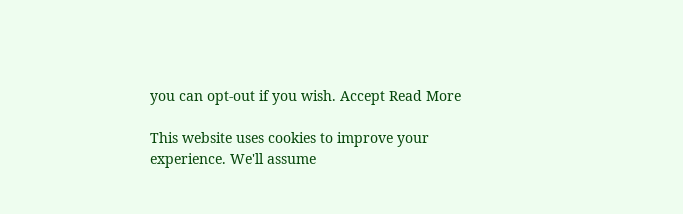you can opt-out if you wish. Accept Read More

This website uses cookies to improve your experience. We'll assume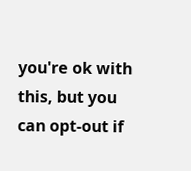you're ok with this, but you can opt-out if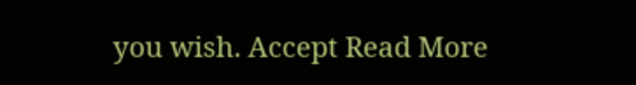you wish. Accept Read More